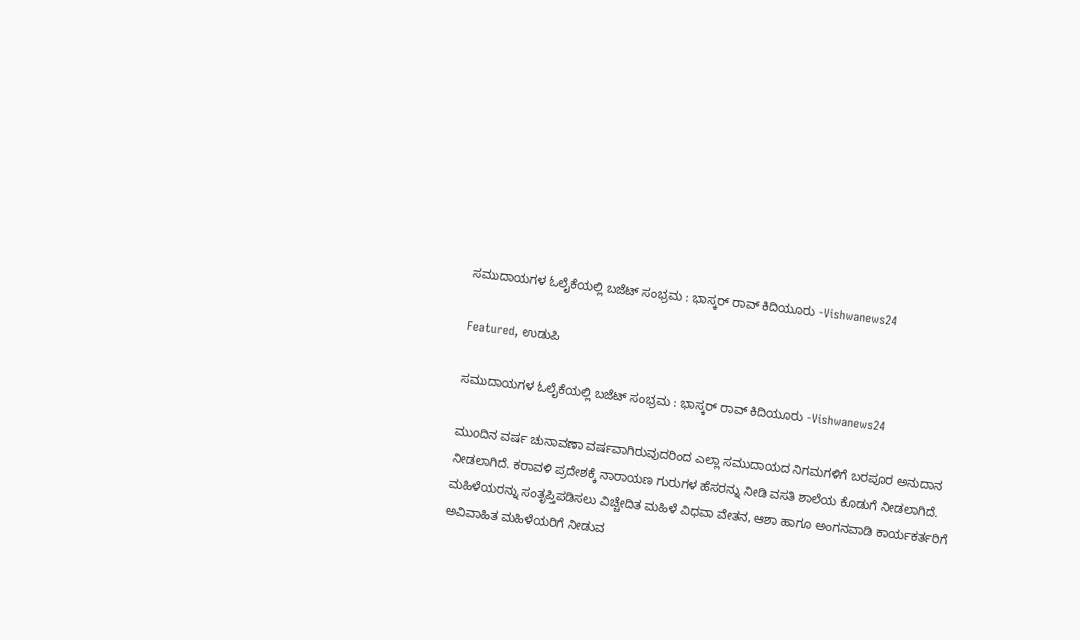ಸಮುದಾಯಗಳ ಓಲೈಕೆಯಲ್ಲಿ ಬಜೆಟ್ ಸಂಭ್ರಮ : ಭಾಸ್ಕರ್ ರಾವ್ ಕಿದಿಯೂರು -Vishwanews24

Featured, ಉಡುಪಿ

ಸಮುದಾಯಗಳ ಓಲೈಕೆಯಲ್ಲಿ ಬಜೆಟ್ ಸಂಭ್ರಮ : ಭಾಸ್ಕರ್ ರಾವ್ ಕಿದಿಯೂರು -Vishwanews24

ಮುoದಿನ ವರ್ಷ ಚುನಾವಣಾ ವರ್ಷವಾಗಿರುವುದರಿಂದ ಎಲ್ಲಾ ಸಮುದಾಯದ ನಿಗಮಗಳಿಗೆ ಬರಪೂರ ಅನುದಾನ ನೀಡಲಾಗಿದೆ. ಕರಾವಳಿ ಪ್ರದೇಶಕ್ಕೆ ನಾರಾಯಣ ಗುರುಗಳ ಹೆಸರನ್ನು ನೀಡಿ ವಸತಿ ಶಾಲೆಯ ಕೊಡುಗೆ ನೀಡಲಾಗಿದೆ. ಮಹಿಳೆಯರನ್ನು ಸಂತೃಪ್ತಿಪಡಿಸಲು ವಿಚ್ಚೇದಿತ ಮಹಿಳೆ ವಿಧವಾ ವೇತನ, ಆಶಾ ಹಾಗೂ ಅಂಗನವಾಡಿ ಕಾರ್ಯಕರ್ತರಿಗೆ ಅವಿವಾಹಿತ ಮಹಿಳೆಯರಿಗೆ ನೀಡುವ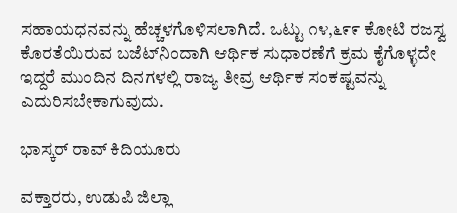ಸಹಾಯಧನವನ್ನು ಹೆಚ್ಚಳಗೊಳಿಸಲಾಗಿದೆ. ಒಟ್ಟು ೧೪,೬೯೯ ಕೋಟಿ ರಜಸ್ವ ಕೊರತೆಯಿರುವ ಬಜೆಟ್‌ನಿಂದಾಗಿ ಆರ್ಥಿಕ ಸುಧಾರಣೆಗೆ ಕ್ರಮ ಕೈಗೊಳ್ಳದೇ ಇದ್ದರೆ ಮುಂದಿನ ದಿನಗಳಲ್ಲಿ ರಾಜ್ಯ ತೀವ್ರ ಆರ್ಥಿಕ ಸಂಕಷ್ಟವನ್ನು ಎದುರಿಸಬೇಕಾಗುವುದು.

ಭಾಸ್ಕರ್ ರಾವ್ ಕಿದಿಯೂರು

ವಕ್ತಾರರು, ಉಡುಪಿ ಜಿಲ್ಲಾ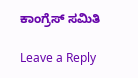ಕಾಂಗ್ರೆಸ್ ಸಮಿತಿ

Leave a Reply